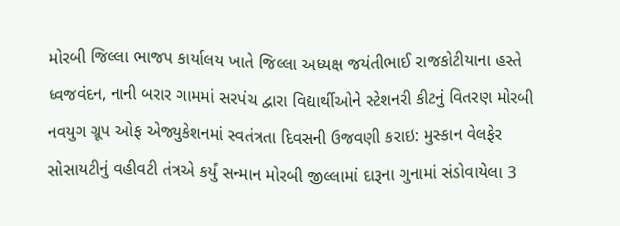મોરબી જિલ્લા ભાજપ કાર્યાલય ખાતે જિલ્લા અધ્યક્ષ જયંતીભાઈ રાજકોટીયાના હસ્તે ધ્વજવંદન, નાની બરાર ગામમાં સરપંચ દ્વારા વિદ્યાર્થીઓને સ્ટેશનરી કીટનું વિતરણ મોરબી નવયુગ ગ્રૂપ ઓફ એજ્યુકેશનમાં સ્વતંત્રતા દિવસની ઉજવણી કરાઇ: મુસ્કાન વેલફેર સોસાયટીનું વહીવટી તંત્રએ કર્યું સન્માન મોરબી જીલ્લામાં દારૂના ગુનામાં સંડોવાયેલા 3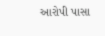આરોપી પાસા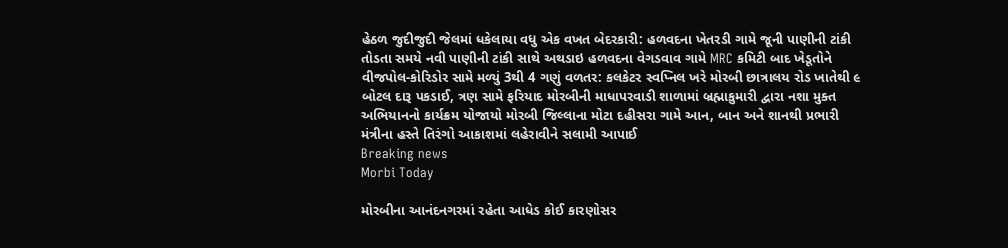હેઠળ જુદીજુદી જેલમાં ધકેલાયા વધુ એક વખત બેદરકારી: હળવદના ખેતરડી ગામે જૂની પાણીની ટાંકી તોડતા સમયે નવી પાણીની ટાંકી સાથે અથડાઇ હળવદના વેગડવાવ ગામે MRC કમિટી બાદ ખેડૂતોને વીજપોલ-કોરિડોર સામે મળ્યું 3થી 4 ગણું વળતર: કલકેટર સ્વપ્નિલ ખરે મોરબી છાત્રાલય રોડ ખાતેથી ૯ બોટલ દારૂ પકડાઈ, ત્રણ સામે ફરિયાદ મોરબીની માધાપરવાડી શાળામાં બ્રહ્માકુમારી દ્વારા નશા મુક્ત અભિયાનનો કાર્યક્રમ યોજાયો મોરબી જિલ્લાના મોટા દહીસરા ગામે આન, બાન અને શાનથી પ્રભારી મંત્રીના હસ્તે તિરંગો આકાશમાં લહેરાવીને સલામી આપાઈ
Breaking news
Morbi Today

મોરબીના આનંદનગરમાં રહેતા આધેડ કોઈ કારણોસર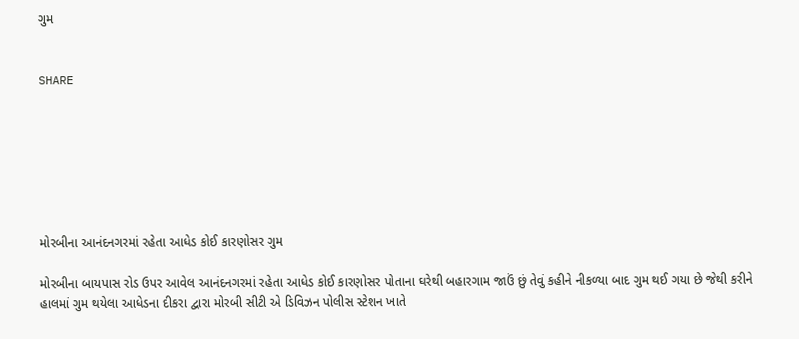ગુમ


SHARE







મોરબીના આનંદનગરમાં રહેતા આધેડ કોઈ કારણોસર ગુમ

મોરબીના બાયપાસ રોડ ઉપર આવેલ આનંદનગરમાં રહેતા આધેડ કોઈ કારણોસર પોતાના ઘરેથી બહારગામ જાઉં છું તેવું કહીને નીકળ્યા બાદ ગુમ થઈ ગયા છે જેથી કરીને હાલમાં ગુમ થયેલા આધેડના દીકરા દ્વારા મોરબી સીટી એ ડિવિઝન પોલીસ સ્ટેશન ખાતે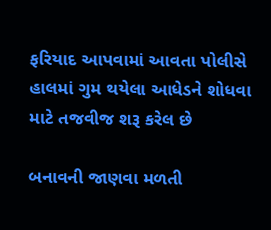ફરિયાદ આપવામાં આવતા પોલીસે હાલમાં ગુમ થયેલા આધેડને શોધવા માટે તજવીજ શરૂ કરેલ છે

બનાવની જાણવા મળતી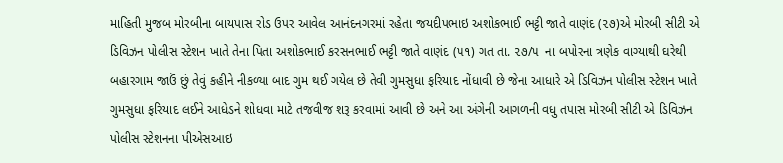માહિતી મુજબ મોરબીના બાયપાસ રોડ ઉપર આવેલ આનંદનગરમાં રહેતા જયદીપભાઇ અશોકભાઈ ભટ્ટી જાતે વાણંદ (૨૭)એ મોરબી સીટી એ ડિવિઝન પોલીસ સ્ટેશન ખાતે તેના પિતા અશોકભાઈ કરસનભાઈ ભટ્ટી જાતે વાણંદ (૫૧) ગત તા. ૨૭/૫  ના બપોરના ત્રણેક વાગ્યાથી ઘરેથી બહારગામ જાઉં છું તેવું કહીને નીકળ્યા બાદ ગુમ થઈ ગયેલ છે તેવી ગુમસુધા ફરિયાદ નોંધાવી છે જેના આધારે એ ડિવિઝન પોલીસ સ્ટેશન ખાતે ગુમસુધા ફરિયાદ લઈને આધેડને શોધવા માટે તજવીજ શરૂ કરવામાં આવી છે અને આ અંગેની આગળની વધુ તપાસ મોરબી સીટી એ ડિવિઝન પોલીસ સ્ટેશનના પીએસઆઇ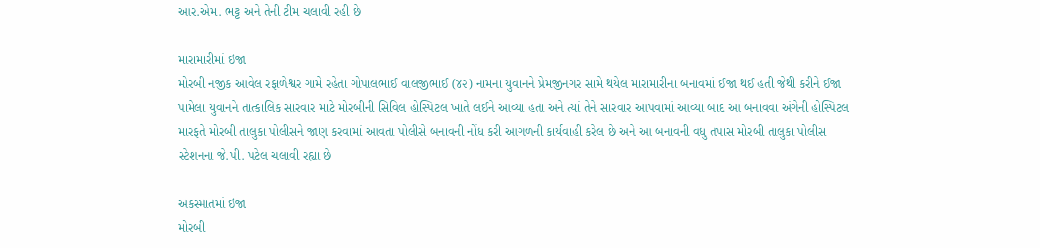આર.એમ. ભટ્ટ અને તેની ટીમ ચલાવી રહી છે

મારામારીમાં ઇજા
મોરબી નજીક આવેલ રફાળેશ્વર ગામે રહેતા ગોપાલભાઈ વાલજીભાઈ (૪૨) નામના યુવાનને પ્રેમજીનગર સામે થયેલ મારામારીના બનાવમાં ઈજા થઈ હતી જેથી કરીને ઈજા પામેલા યુવાનને તાત્કાલિક સારવાર માટે મોરબીની સિવિલ હોસ્પિટલ ખાતે લઈને આવ્યા હતા અને ત્યાં તેને સારવાર આપવામાં આવ્યા બાદ આ બનાવવા અંગેની હોસ્પિટલ મારફતે મોરબી તાલુકા પોલીસને જાણ કરવામાં આવતા પોલીસે બનાવની નોંધ કરી આગળની કાર્યવાહી કરેલ છે અને આ બનાવની વધુ તપાસ મોરબી તાલુકા પોલીસ સ્ટેશનના જે.પી. પટેલ ચલાવી રહ્યા છે

અકસ્માતમાં ઇજા
મોરબી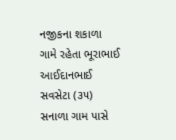નજીકના શકાળા ગામે રહેતા ભૂરાભાઈ આઈદાનભાઈ સવસેટા (૩૫) સનાળા ગામ પાસે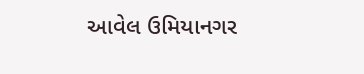આવેલ ઉમિયાનગર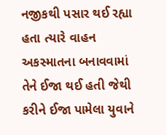નજીકથી પસાર થઈ રહ્યા હતા ત્યારે વાહન અકસ્માતના બનાવવામાં તેને ઈજા થઈ હતી જેથી કરીને ઈજા પામેલા યુવાને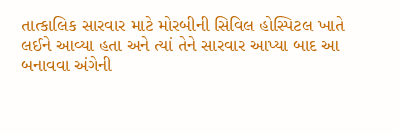તાત્કાલિક સારવાર માટે મોરબીની સિવિલ હોસ્પિટલ ખાતે લઈને આવ્યા હતા અને ત્યાં તેને સારવાર આપ્યા બાદ આ બનાવવા અંગેની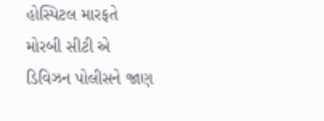હોસ્પિટલ મારફતે મોરબી સીટી એ ડિવિઝન પોલીસને જાણ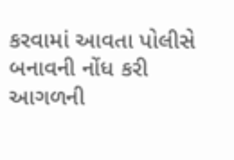કરવામાં આવતા પોલીસે બનાવની નોંધ કરી આગળની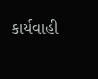કાર્યવાહી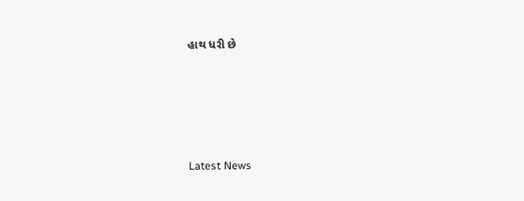હાથ ધરી છે






Latest News